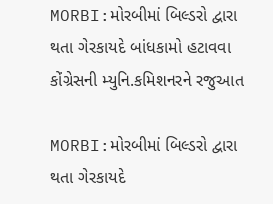MORBI:મોરબીમાં બિલ્ડરો દ્વારા થતા ગેરકાયદે બાંધકામો હટાવવા કોંગ્રેસની મ્યુનિ.કમિશનરને રજુઆત

MORBI:મોરબીમાં બિલ્ડરો દ્વારા થતા ગેરકાયદે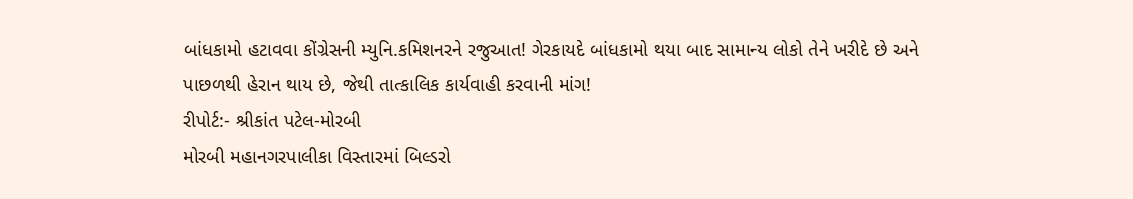બાંધકામો હટાવવા કોંગ્રેસની મ્યુનિ.કમિશનરને રજુઆત! ગેરકાયદે બાંધકામો થયા બાદ સામાન્ય લોકો તેને ખરીદે છે અને પાછળથી હેરાન થાય છે, જેથી તાત્કાલિક કાર્યવાહી કરવાની માંગ!
રીપોર્ટ:- શ્રીકાંત પટેલ-મોરબી
મોરબી મહાનગરપાલીકા વિસ્તારમાં બિલ્ડરો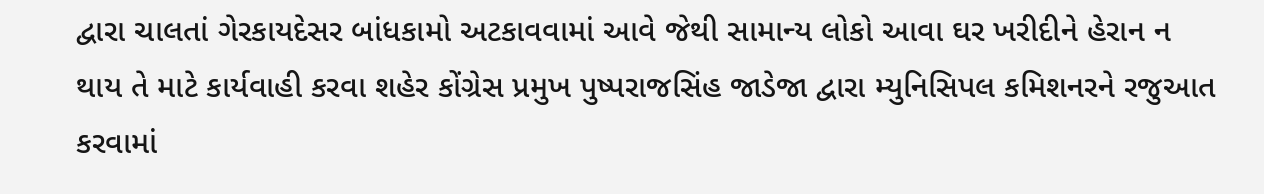દ્વારા ચાલતાં ગેરકાયદેસર બાંધકામો અટકાવવામાં આવે જેથી સામાન્ય લોકો આવા ઘર ખરીદીને હેરાન ન થાય તે માટે કાર્યવાહી કરવા શહેર કોંગ્રેસ પ્રમુખ પુષ્પરાજસિંહ જાડેજા દ્વારા મ્યુનિસિપલ કમિશનરને રજુઆત કરવામાં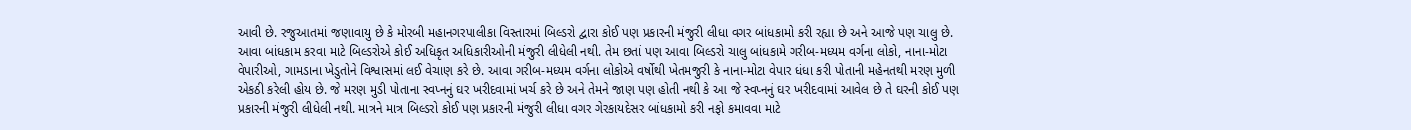આવી છે. રજુઆતમાં જણાવાયુ છે કે મોરબી મહાનગરપાલીકા વિસ્તારમાં બિલ્ડરો દ્વારા કોઈ પણ પ્રકારની મંજુરી લીધા વગર બાંધકામો કરી રહ્યા છે અને આજે પણ ચાલુ છે. આવા બાંધકામ કરવા માટે બિલ્ડરોએ કોઈ અધિકૃત અધિકારીઓની મંજુરી લીધેલી નથી. તેમ છતાં પણ આવા બિલ્ડરો ચાલુ બાંધકામે ગરીબ-મધ્યમ વર્ગના લોકો, નાના-મોટા વેપારીઓ, ગામડાના ખેડુતોને વિશ્વાસમાં લઈ વેચાણ કરે છે. આવા ગરીબ-મધ્યમ વર્ગના લોકોએ વર્ષોથી ખેતમજુરી કે નાના-મોટા વેપાર ધંધા કરી પોતાની મહેનતથી મરણ મુળી એકઠી કરેલી હોય છે. જે મરણ મુડી પોતાના સ્વપ્નનું ઘર ખરીદવામાં ખર્ચ કરે છે અને તેમને જાણ પણ હોતી નથી કે આ જે સ્વપ્નનું ઘર ખરીદવામાં આવેલ છે તે ઘરની કોઈ પણ પ્રકારની મંજુરી લીધેલી નથી. માત્રને માત્ર બિલ્ડરો કોઈ પણ પ્રકારની મંજુરી લીધા વગર ગેરકાયદેસર બાંધકામો કરી નફો કમાવવા માટે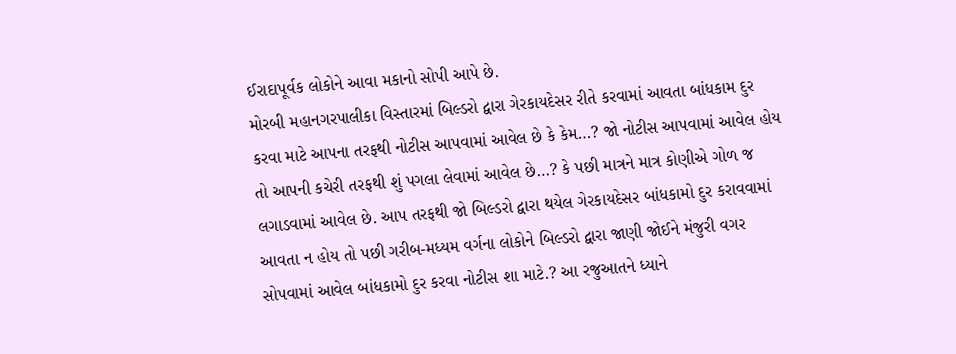ઈરાદાપૂર્વક લોકોને આવા મકાનો સોપી આપે છે.
મોરબી મહાનગરપાલીકા વિસ્તારમાં બિલ્ડરો દ્વારા ગેરકાયદેસર રીતે કરવામાં આવતા બાંધકામ દુર કરવા માટે આપના તરફથી નોટીસ આપવામાં આવેલ છે કે કેમ…? જો નોટીસ આપવામાં આવેલ હોય તો આપની કચેરી તરફથી શું પગલા લેવામાં આવેલ છે…? કે પછી માત્રને માત્ર કોણીએ ગોળ જ લગાડવામાં આવેલ છે. આપ તરફથી જો બિલ્ડરો દ્વારા થયેલ ગેરકાયદેસર બાંધકામો દુર કરાવવામાં આવતા ન હોય તો પછી ગરીબ-મધ્યમ વર્ગના લોકોને બિલ્ડરો દ્વારા જાણી જોઈને મંજુરી વગર સોપવામાં આવેલ બાંધકામો દુર કરવા નોટીસ શા માટે.? આ રજુઆતને ધ્યાને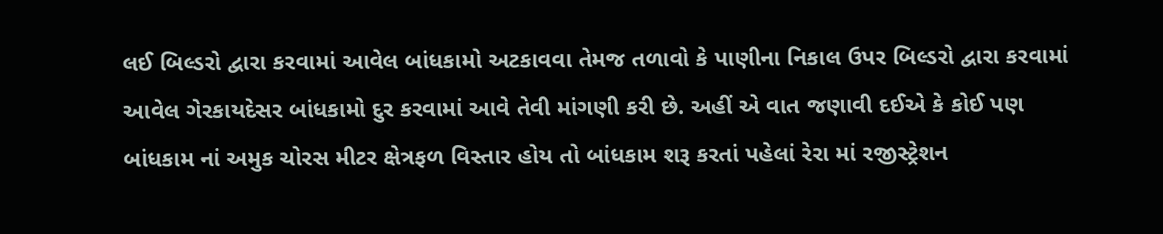લઈ બિલ્ડરો દ્વારા કરવામાં આવેલ બાંધકામો અટકાવવા તેમજ તળાવો કે પાણીના નિકાલ ઉપર બિલ્ડરો દ્વારા કરવામાં આવેલ ગેરકાયદેસર બાંધકામો દુર કરવામાં આવે તેવી માંગણી કરી છે. અહીં એ વાત જણાવી દઈએ કે કોઈ પણ બાંધકામ નાં અમુક ચોરસ મીટર ક્ષેત્રફળ વિસ્તાર હોય તો બાંધકામ શરૂ કરતાં પહેલાં રેરા માં રજીસ્ટ્રેશન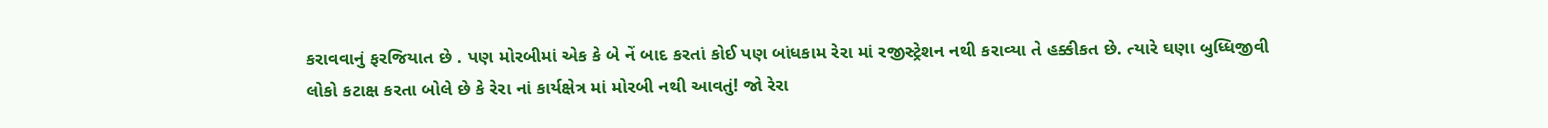કરાવવાનું ફરજિયાત છે . પણ મોરબીમાં એક કે બે નેં બાદ કરતાં કોઈ પણ બાંધકામ રેરા માં રજીસ્ટ્રેશન નથી કરાવ્યા તે હક્કીકત છે. ત્યારે ઘણા બુધ્ધિજીવી લોકો કટાક્ષ કરતા બોલે છે કે રેરા નાં કાર્યક્ષેત્ર માં મોરબી નથી આવતું! જો રેરા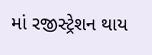માં રજીસ્ટ્રેશન થાય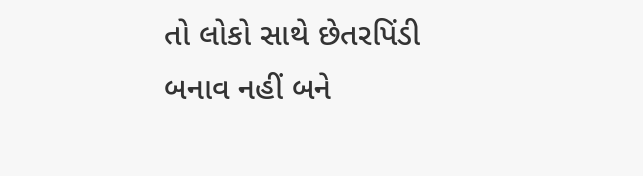તો લોકો સાથે છેતરપિંડી બનાવ નહીં બને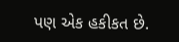પણ એક હકીકત છે.